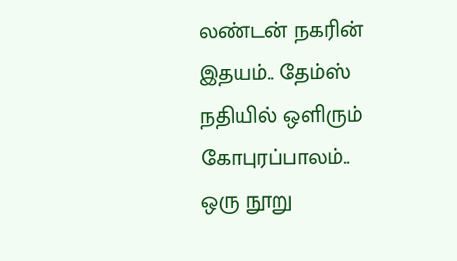லண்டன் நகரின் இதயம்.. தேம்ஸ் நதியில் ஒளிரும் கோபுரப்பாலம்..
ஒரு நூறு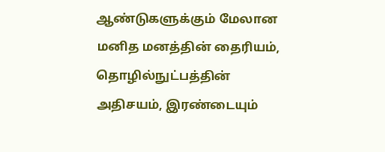ஆண்டுகளுக்கும் மேலான மனித மனத்தின் தைரியம், தொழில்நுட்பத்தின் அதிசயம், இரண்டையும்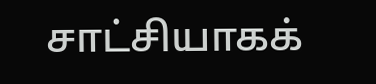சாட்சியாகக்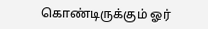கொண்டிருக்கும் ஓர்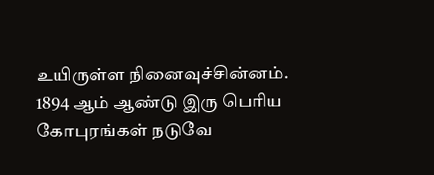உயிருள்ள நினைவுச்சின்னம். 1894 ஆம் ஆண்டு இரு பெரிய கோபுரங்கள் நடுவே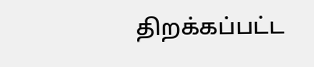திறக்கப்பட்ட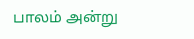பாலம் அன்று